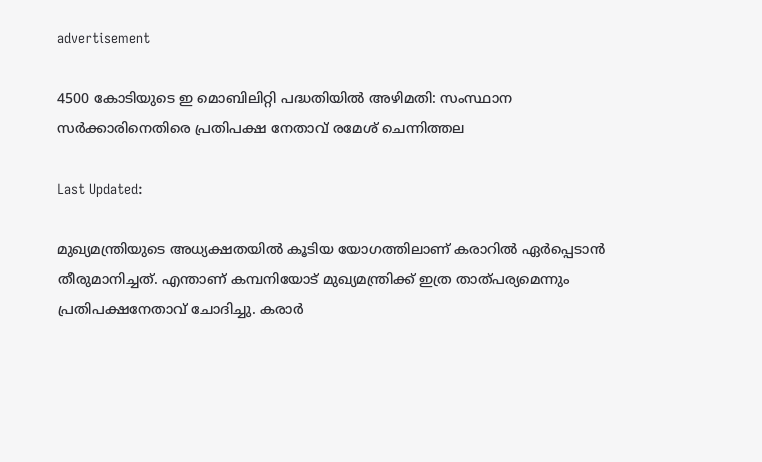advertisement

4500 കോടിയുടെ ഇ മൊബിലിറ്റി പദ്ധതിയിൽ അഴിമതി: സംസ്ഥാന സർക്കാരിനെതിരെ പ്രതിപക്ഷ നേതാവ് രമേശ് ചെന്നിത്തല

Last Updated:

മുഖ്യമന്ത്രിയുടെ അധ്യക്ഷതയിൽ കൂടിയ യോഗത്തിലാണ് കരാറിൽ ഏർപ്പെടാൻ തീരുമാനിച്ചത്. എന്താണ് കമ്പനിയോട് മുഖ്യമന്ത്രിക്ക് ഇത്ര താത്പര്യമെന്നും പ്രതിപക്ഷനേതാവ് ചോദിച്ചു. കരാർ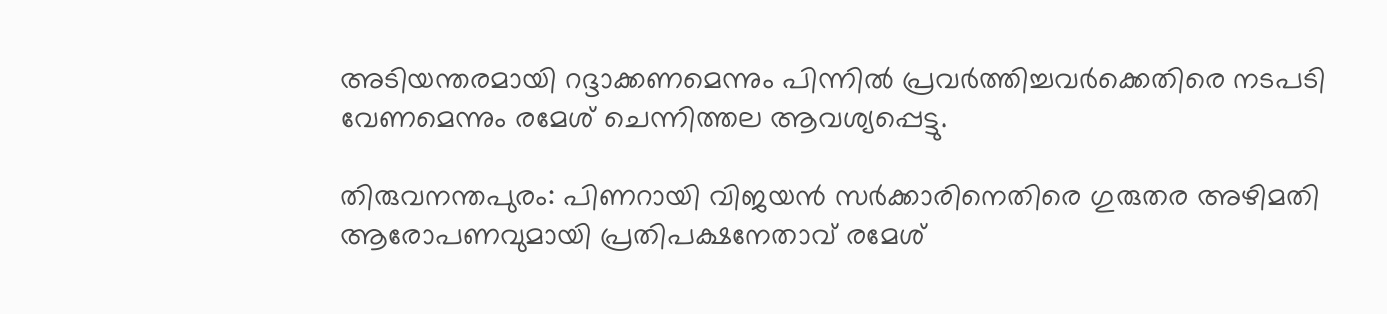അടിയന്തരമായി റദ്ദാക്കണമെന്നും പിന്നിൽ പ്രവർത്തിച്ചവർക്കെതിരെ നടപടി വേണമെന്നും രമേശ് ചെന്നിത്തല ആവശ്യപ്പെട്ടു.

തിരുവനന്തപുരം: പിണറായി വിജയൻ സർക്കാരിനെതിരെ ഗുരുതര അഴിമതി ആരോപണവുമായി പ്രതിപക്ഷനേതാവ് രമേശ്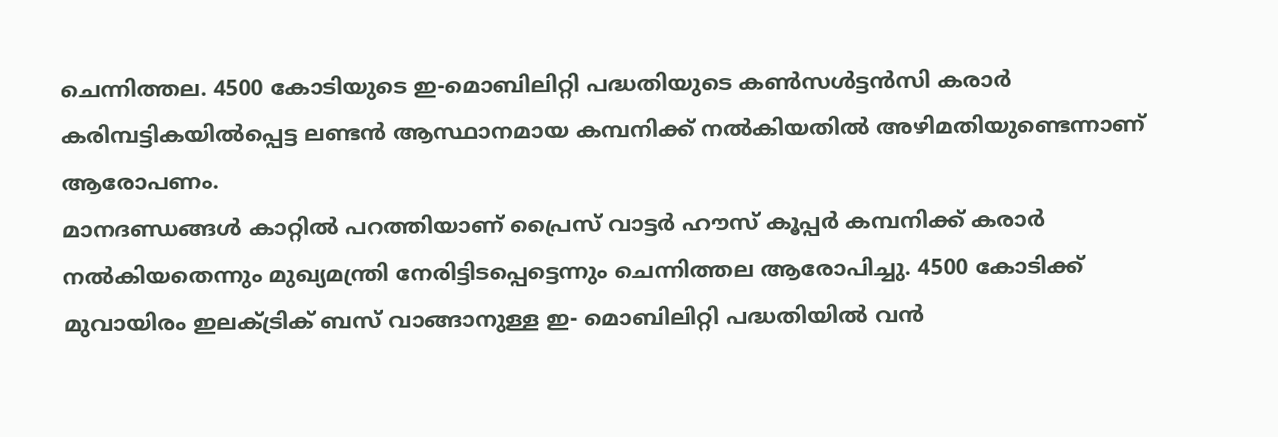ചെന്നിത്തല. 4500 കോടിയുടെ ഇ-മൊബിലിറ്റി പദ്ധതിയുടെ കൺസൾട്ടൻസി കരാർ കരിമ്പട്ടികയിൽപ്പെട്ട ലണ്ടൻ ആസ്ഥാനമായ കമ്പനിക്ക് നൽകിയതിൽ അഴിമതിയുണ്ടെന്നാണ് ആരോപണം.
മാനദണ്ഡങ്ങൾ കാറ്റിൽ പറത്തിയാണ് പ്രൈസ് വാട്ടർ ഹൗസ് കൂപ്പർ കമ്പനിക്ക് കരാർ നൽകിയതെന്നും മുഖ്യമന്ത്രി നേരിട്ടിടപ്പെട്ടെന്നും ചെന്നിത്തല ആരോപിച്ചു. 4500 കോടിക്ക് മുവായിരം ഇലക്ട്രിക് ബസ് വാങ്ങാനുള്ള ഇ- മൊബിലിറ്റി പദ്ധതിയിൽ വൻ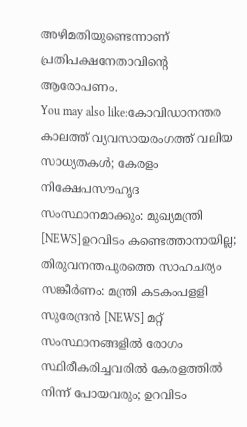അഴിമതിയുണ്ടെന്നാണ് പ്രതിപക്ഷനേതാവിന്റെ ആരോപണം.
You may also like:കോവിഡാനന്തര കാലത്ത് വ്യവസായരംഗത്ത് വലിയ സാധ്യതകള്‍; കേരളം നിക്ഷേപസൗഹൃദ സംസ്ഥാനമാക്കും: മുഖ്യമന്ത്രി‍ [NEWS]ഉറവിടം കണ്ടെത്താനായില്ല; തിരുവനന്തപുരത്തെ സാഹചര്യം സങ്കീർണം: മന്ത്രി കടകംപളളി സുരേന്ദ്രൻ [NEWS] മറ്റ് സംസ്ഥാനങ്ങളിൽ രോഗം സ്ഥിരീകരിച്ചവരിൽ കേരളത്തിൽ നിന്ന് പോയവരും; ഉറവിടം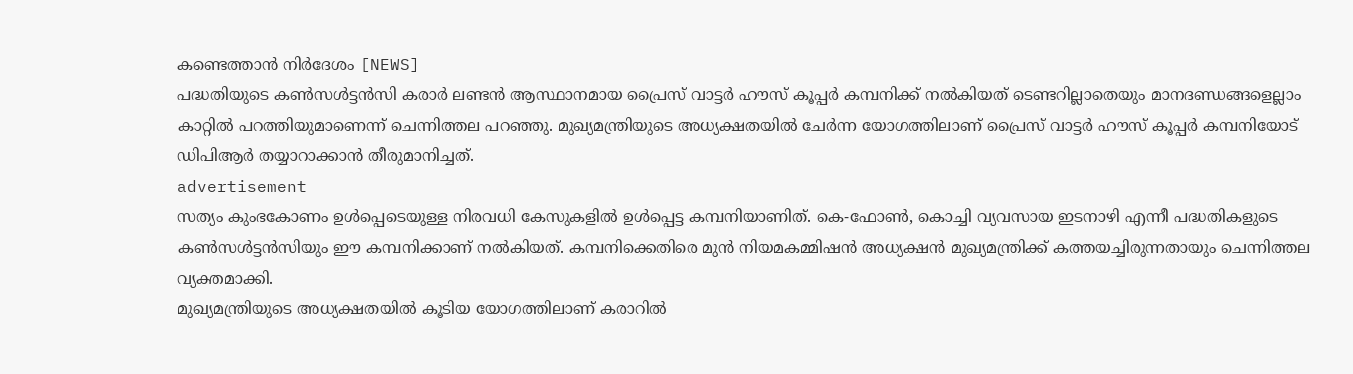കണ്ടെത്താന്‍ നിർദേശം [NEWS]
പദ്ധതിയുടെ കൺസൾട്ടൻസി കരാർ ലണ്ടൻ ആസ്ഥാനമായ പ്രൈസ് വാട്ടർ ഹൗസ് കൂപ്പർ കമ്പനിക്ക് നൽകിയത് ടെണ്ടറില്ലാതെയും മാനദണ്ഡങ്ങളെല്ലാം കാറ്റിൽ പറത്തിയുമാണെന്ന് ചെന്നിത്തല പറഞ്ഞു. മുഖ്യമന്ത്രിയുടെ അധ്യക്ഷതയിൽ ചേർന്ന യോഗത്തിലാണ് പ്രൈസ് വാട്ടർ ഹൗസ് കൂപ്പർ കമ്പനിയോട് ഡിപിആർ തയ്യാറാക്കാൻ തീരുമാനിച്ചത്.
advertisement
സത്യം കുംഭകോണം ഉൾപ്പെടെയുള്ള നിരവധി കേസുകളിൽ ഉൾപ്പെട്ട കമ്പനിയാണിത്. കെ-ഫോൺ, കൊച്ചി വ്യവസായ ഇടനാഴി എന്നീ പദ്ധതികളുടെ  കൺസൾട്ടൻസിയും ഈ കമ്പനിക്കാണ് നൽകിയത്. കമ്പനിക്കെതിരെ മുൻ നിയമകമ്മിഷൻ അധ്യക്ഷൻ മുഖ്യമന്ത്രിക്ക് കത്തയച്ചിരുന്നതായും ചെന്നിത്തല വ്യക്തമാക്കി.
മുഖ്യമന്ത്രിയുടെ അധ്യക്ഷതയിൽ കൂടിയ യോഗത്തിലാണ് കരാറിൽ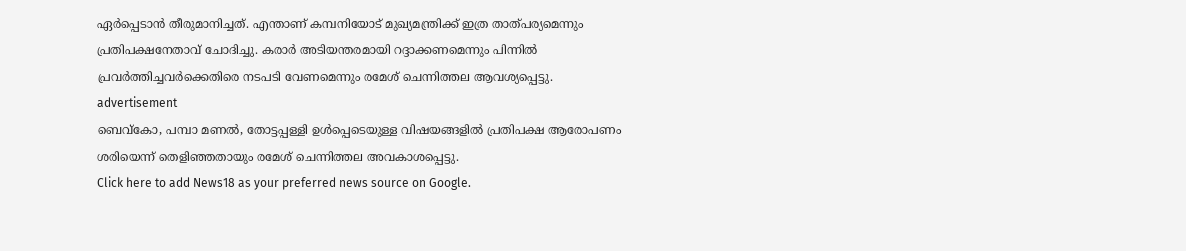ഏർപ്പെടാൻ തീരുമാനിച്ചത്. എന്താണ് കമ്പനിയോട് മുഖ്യമന്ത്രിക്ക് ഇത്ര താത്പര്യമെന്നും പ്രതിപക്ഷനേതാവ് ചോദിച്ചു. കരാർ അടിയന്തരമായി റദ്ദാക്കണമെന്നും പിന്നിൽ പ്രവർത്തിച്ചവർക്കെതിരെ നടപടി വേണമെന്നും രമേശ് ചെന്നിത്തല ആവശ്യപ്പെട്ടു.
advertisement
ബെവ്കോ, പമ്പാ മണൽ, തോട്ടപ്പള്ളി ഉൾപ്പെടെയുള്ള വിഷയങ്ങളിൽ പ്രതിപക്ഷ ആരോപണം ശരിയെന്ന് തെളിഞ്ഞതായും രമേശ് ചെന്നിത്തല അവകാശപ്പെട്ടു.
Click here to add News18 as your preferred news source on Google.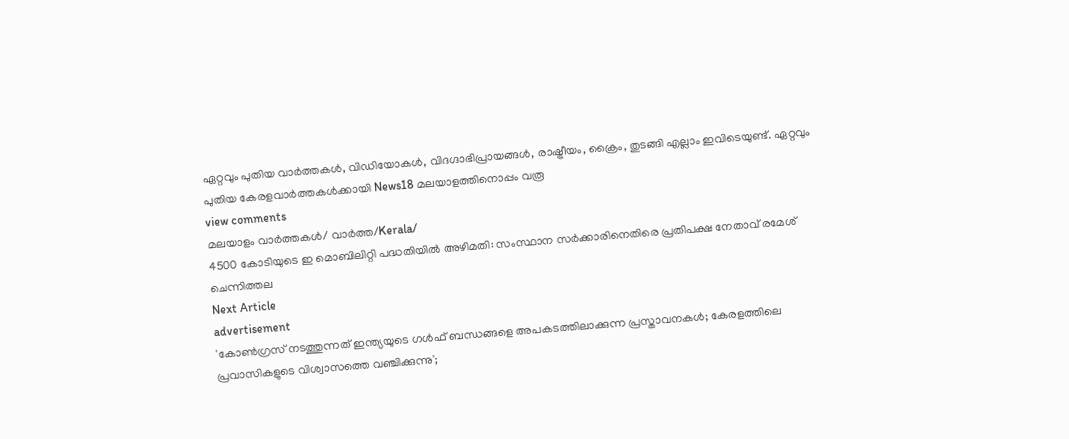ഏറ്റവും പുതിയ വാർത്തകൾ, വിഡിയോകൾ, വിദഗ്ദാഭിപ്രായങ്ങൾ, രാഷ്ട്രീയം, ക്രൈം, തുടങ്ങി എല്ലാം ഇവിടെയുണ്ട്. ഏറ്റവും പുതിയ കേരളവാർത്തകൾക്കായി News18 മലയാളത്തിനൊപ്പം വരൂ
view comments
മലയാളം വാർത്തകൾ/ വാർത്ത/Kerala/
4500 കോടിയുടെ ഇ മൊബിലിറ്റി പദ്ധതിയിൽ അഴിമതി: സംസ്ഥാന സർക്കാരിനെതിരെ പ്രതിപക്ഷ നേതാവ് രമേശ് ചെന്നിത്തല
Next Article
advertisement
'കോൺഗ്രസ് നടത്തുന്നത് ഇന്ത്യയുടെ ഗൾഫ് ബന്ധങ്ങളെ അപകടത്തിലാക്കുന്ന പ്രസ്താവനകൾ; കേരളത്തിലെ പ്രവാസികളുടെ വിശ്വാസത്തെ വഞ്ചിക്കുന്നു';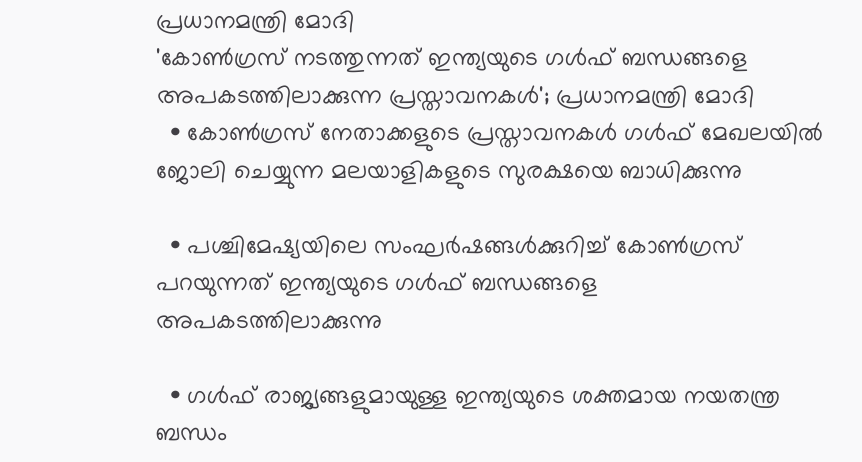പ്രധാനമന്ത്രി മോദി
'കോൺഗ്രസ് നടത്തുന്നത് ഇന്ത്യയുടെ ഗൾഫ് ബന്ധങ്ങളെ അപകടത്തിലാക്കുന്ന പ്രസ്താവനകൾ'; പ്രധാനമന്ത്രി മോദി
  • കോൺഗ്രസ് നേതാക്കളുടെ പ്രസ്താവനകൾ ഗൾഫ് മേഖലയിൽ ജോലി ചെയ്യുന്ന മലയാളികളുടെ സുരക്ഷയെ ബാധിക്കുന്നു

  • പശ്ചിമേഷ്യയിലെ സംഘർഷങ്ങൾക്കുറിച്ച് കോൺഗ്രസ് പറയുന്നത് ഇന്ത്യയുടെ ഗൾഫ് ബന്ധങ്ങളെ അപകടത്തിലാക്കുന്നു

  • ഗൾഫ് രാജ്യങ്ങളുമായുള്ള ഇന്ത്യയുടെ ശക്തമായ നയതന്ത്ര ബന്ധം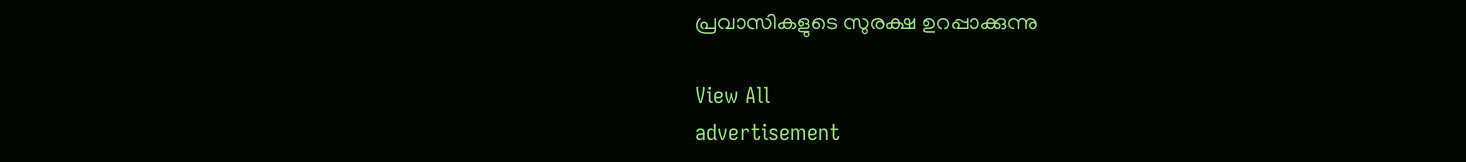പ്രവാസികളുടെ സുരക്ഷ ഉറപ്പാക്കുന്നു

View All
advertisement